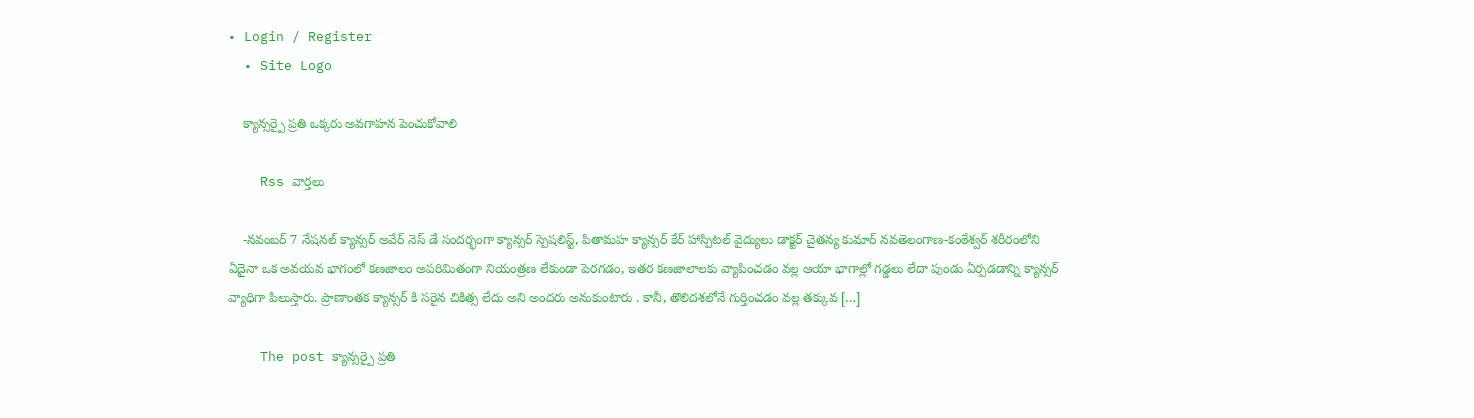• Login / Register
  • Site Logo

    క్యాన్సర్పై ప్రతి ఒక్కరు అవగాహన పెంచుకోవాలి

    Rss వార్తలు

    -నవంబర్ 7 నేషనల్ క్యాన్సర్ అవేర్ నెస్ డే సందర్భంగా క్యాన్సర్ స్పెషలిస్ట్, పితామహ క్యాన్సర్ కేర్ హాస్పిటల్ వైద్యులు డాక్టర్ చైతన్య కుమార్ నవతెలంగాణ-కంఠేశ్వర్ శరీరంలోని ఏదైనా ఒక అవయవ భాగంలో కణజాలం అపరిమితంగా నియంత్రణ లేకుండా పెరగడం, ఇతర కణజాలాలకు వ్యాపించడం వల్ల ఆయా భాగాల్లో గడ్డలు లేదా పుండు ఏర్పడడాన్ని క్యాన్సర్ వ్యాధిగా పిలుస్తారు. ప్రాణాంతక క్యాన్సర్ కి సరైన చికిత్స లేదు అని అందరు అనుకుంటారు . కానీ, తొలిదశలోనే గుర్తించడం వల్ల తక్కువ […]

    The post క్యాన్సర్పై ప్రతి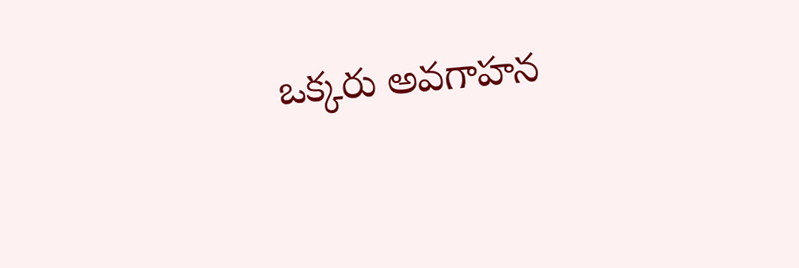ఒక్కరు అవగాహన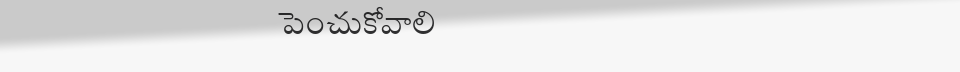పెంచుకోవాలి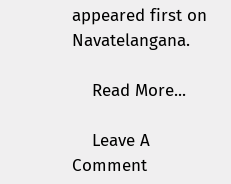appeared first on Navatelangana.

    Read More...

    Leave A Comment